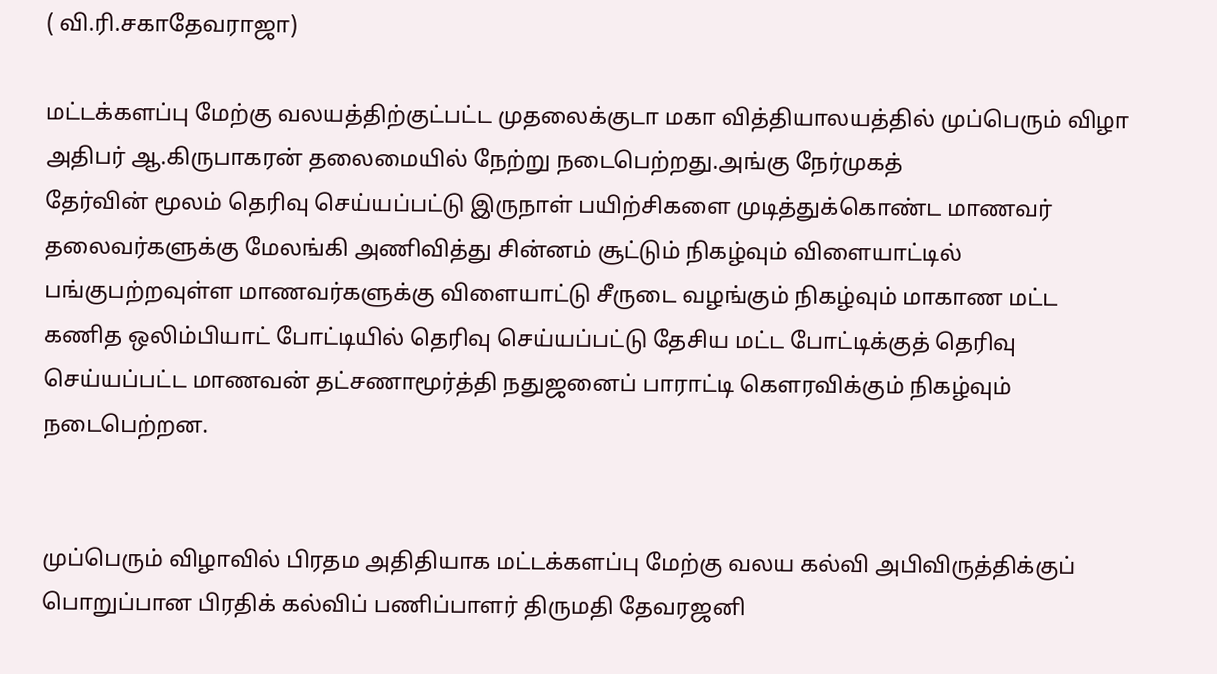( வி.ரி.சகாதேவராஜா)

மட்டக்களப்பு மேற்கு வலயத்திற்குட்பட்ட முதலைக்குடா மகா வித்தியாலயத்தில் முப்பெரும் விழா அதிபர் ஆ.கிருபாகரன் தலைமையில் நேற்று நடைபெற்றது.அங்கு நேர்முகத்
தேர்வின் மூலம் தெரிவு செய்யப்பட்டு இருநாள் பயிற்சிகளை முடித்துக்கொண்ட மாணவர்
தலைவர்களுக்கு மேலங்கி அணிவித்து சின்னம் சூட்டும் நிகழ்வும் விளையாட்டில்
பங்குபற்றவுள்ள மாணவர்களுக்கு விளையாட்டு சீருடை வழங்கும் நிகழ்வும் மாகாண மட்ட
கணித ஒலிம்பியாட் போட்டியில் தெரிவு செய்யப்பட்டு தேசிய மட்ட போட்டிக்குத் தெரிவு
செய்யப்பட்ட மாணவன் தட்சணாமூர்த்தி நதுஜனைப் பாராட்டி கௌரவிக்கும் நிகழ்வும் நடைபெற்றன.


முப்பெரும் விழாவில் பிரதம அதிதியாக மட்டக்களப்பு மேற்கு வலய கல்வி அபிவிருத்திக்குப்
பொறுப்பான பிரதிக் கல்விப் பணிப்பாளர் திருமதி தேவரஜனி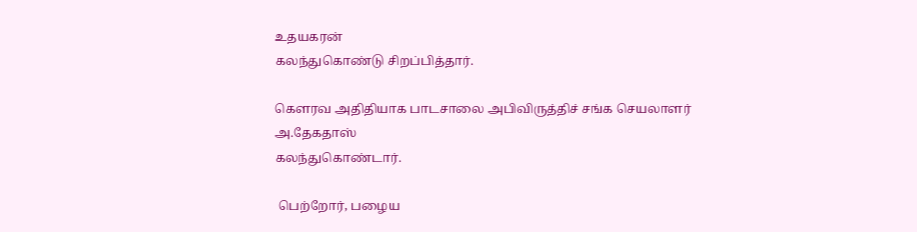உதயகரன்
கலந்துகொண்டு சிறப்பித்தார்.

கௌரவ அதிதியாக பாடசாலை அபிவிருத்திச் சங்க செயலாளர் அ.தேகதாஸ்
கலந்துகொண்டார்.

 பெற்றோர், பழைய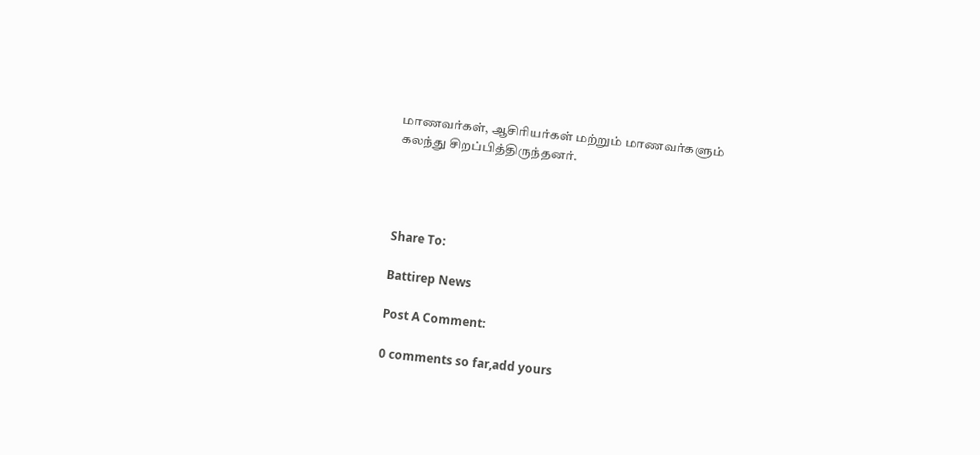மாணவர்கள், ஆசிரியர்கள் மற்றும் மாணவர்களும்
கலந்து சிறப்பித்திருந்தனர்.




Share To:

Battirep News

Post A Comment:

0 comments so far,add yours